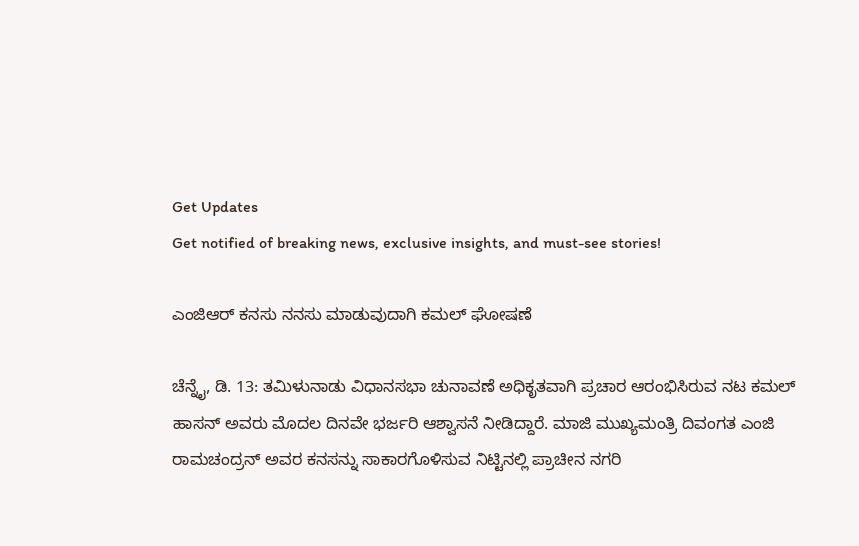Get Updates
Get notified of breaking news, exclusive insights, and must-see stories!

ಎಂಜಿಆರ್ ಕನಸು ನನಸು ಮಾಡುವುದಾಗಿ ಕಮಲ್ ಘೋಷಣೆ

ಚೆನ್ನೈ, ಡಿ. 13: ತಮಿಳುನಾಡು ವಿಧಾನಸಭಾ ಚುನಾವಣೆ ಅಧಿಕೃತವಾಗಿ ಪ್ರಚಾರ ಆರಂಭಿಸಿರುವ ನಟ ಕಮಲ್ ಹಾಸನ್ ಅವರು ಮೊದಲ ದಿನವೇ ಭರ್ಜರಿ ಆಶ್ವಾಸನೆ ನೀಡಿದ್ದಾರೆ. ಮಾಜಿ ಮುಖ್ಯಮಂತ್ರಿ ದಿವಂಗತ ಎಂಜಿ ರಾಮಚಂದ್ರನ್ ಅವರ ಕನಸನ್ನು ಸಾಕಾರಗೊಳಿಸುವ ನಿಟ್ಟಿನಲ್ಲಿ ಪ್ರಾಚೀನ ನಗರಿ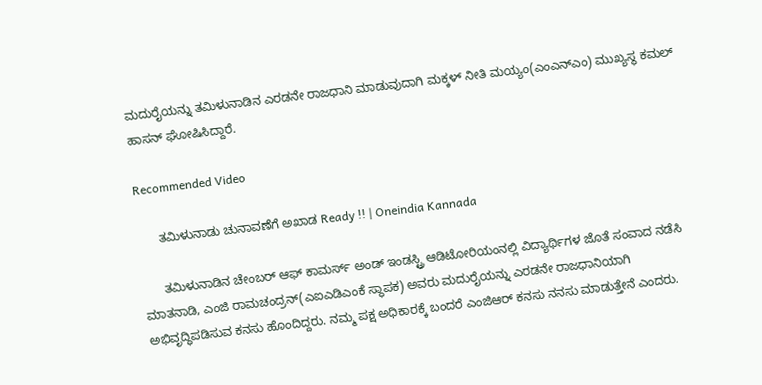ಮದುರೈಯನ್ನು ತಮಿಳುನಾಡಿನ ಎರಡನೇ ರಾಜಧಾನಿ ಮಾಡುವುದಾಗಿ ಮಕ್ಕಳ್ ನೀತಿ ಮಯ್ಯಂ(ಎಂಎನ್ಎಂ) ಮುಖ್ಯಸ್ಥ ಕಮಲ್ ಹಾಸನ್ ಘೋಷಿಸಿದ್ದಾರೆ.

Recommended Video

      ತಮಿಳುನಾಡು ಚುನಾವಣೆಗೆ ಅಖಾಡ Ready !! | Oneindia Kannada

      ತಮಿಳುನಾಡಿನ ಚೇಂಬರ್ ಆಫ್ ಕಾಮರ್ಸ್ ಅಂಡ್ ಇಂಡಸ್ಟ್ರಿ ಆಡಿಟೋರಿಯಂನಲ್ಲಿ ವಿದ್ಯಾರ್ಥಿಗಳ ಜೊತೆ ಸಂವಾದ ನಡೆಸಿ ಮಾತನಾಡಿ, ಎಂಜಿ ರಾಮಚಂದ್ರನ್(ಎಐಎಡಿಎಂಕೆ ಸ್ಥಾಪಕ) ಅವರು ಮದುರೈಯನ್ನು ಎರಡನೇ ರಾಜಧಾನಿಯಾಗಿ ಅಭಿವೃದ್ಧಿಪಡಿಸುವ ಕನಸು ಹೊಂದಿದ್ದರು. ನಮ್ಮ ಪಕ್ಷ ಅಧಿಕಾರಕ್ಕೆ ಬಂದರೆ ಎಂಜಿಆರ್ ಕನಸು ನನಸು ಮಾಡುತ್ತೇನೆ ಎಂದರು.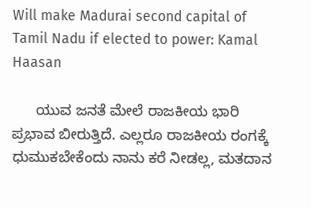Will make Madurai second capital of Tamil Nadu if elected to power: Kamal Haasan

      ಯುವ ಜನತೆ ಮೇಲೆ ರಾಜಕೀಯ ಭಾರಿ ಪ್ರಭಾವ ಬೀರುತ್ತಿದೆ. ಎಲ್ಲರೂ ರಾಜಕೀಯ ರಂಗಕ್ಕೆ ಧುಮುಕಬೇಕೆಂದು ನಾನು ಕರೆ ನೀಡಲ್ಲ, ಮತದಾನ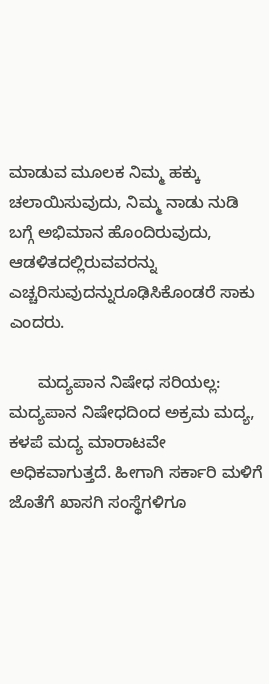ಮಾಡುವ ಮೂಲಕ ನಿಮ್ಮ ಹಕ್ಕು ಚಲಾಯಿಸುವುದು, ನಿಮ್ಮ ನಾಡು ನುಡಿ ಬಗ್ಗೆ ಅಭಿಮಾನ ಹೊಂದಿರುವುದು, ಆಡಳಿತದಲ್ಲಿರುವವರನ್ನು ಎಚ್ಚರಿಸುವುದನ್ನುರೂಢಿಸಿಕೊಂಡರೆ ಸಾಕು ಎಂದರು.

      ಮದ್ಯಪಾನ ನಿಷೇಧ ಸರಿಯಲ್ಲ: ಮದ್ಯಪಾನ ನಿಷೇಧದಿಂದ ಅಕ್ರಮ ಮದ್ಯ, ಕಳಪೆ ಮದ್ಯ ಮಾರಾಟವೇ ಅಧಿಕವಾಗುತ್ತದೆ. ಹೀಗಾಗಿ ಸರ್ಕಾರಿ ಮಳಿಗೆ ಜೊತೆಗೆ ಖಾಸಗಿ ಸಂಸ್ಥೆಗಳಿಗೂ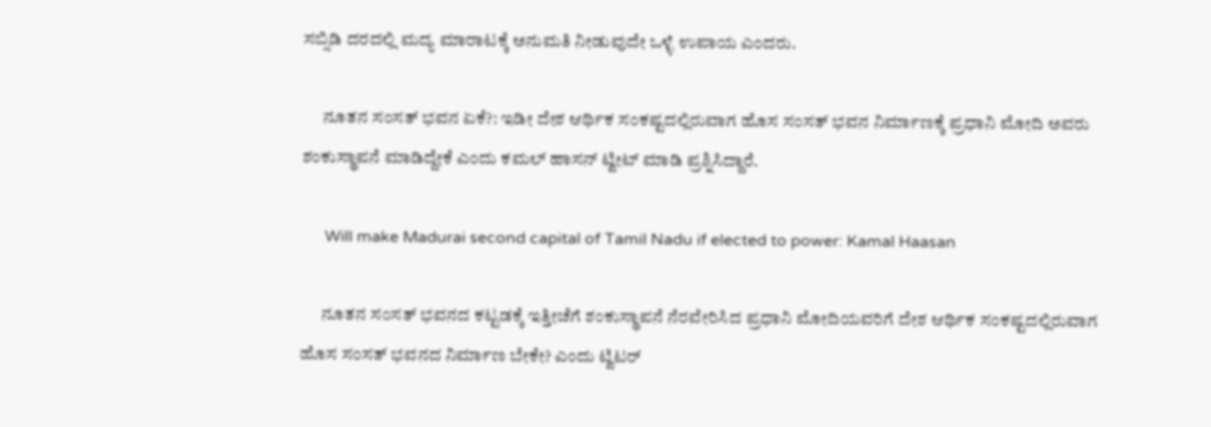ಸಬ್ಸಿಡಿ ದರದಲ್ಲಿ ಮದ್ಯ ಮಾರಾಟಕ್ಕೆ ಅನುಮತಿ ನೀಡುವುದೇ ಒಳ್ಳೆ ಉಪಾಯ ಎಂದರು.

      ನೂತನ ಸಂಸತ್ ಭವನ ಏಕೆ?: ಇಡೀ ದೇಶ ಆರ್ಥಿಕ ಸಂಕಷ್ಟದಲ್ಲಿರುವಾಗ ಹೊಸ ಸಂಸತ್ ಭವನ ನಿರ್ಮಾಣಕ್ಕೆ ಪ್ರಧಾನಿ ಮೋದಿ ಅವರು ಶಂಕುಸ್ಥಾಪನೆ ಮಾಡಿದ್ದೇಕೆ ಎಂದು ಕಮಲ್ ಹಾಸನ್ ಟ್ವೀಟ್ ಮಾಡಿ ಪ್ರಶ್ನಿಸಿದ್ದಾರೆ.

      Will make Madurai second capital of Tamil Nadu if elected to power: Kamal Haasan

      ನೂತನ ಸಂಸತ್ ಭವನದ ಕಟ್ಟಡಕ್ಕೆ ಇತ್ತೀಚೆಗೆ ಶಂಕುಸ್ಥಾಪನೆ ನೆರವೇರಿಸಿದ ಪ್ರಧಾನಿ ಮೋದಿಯವರಿಗೆ ದೇಶ ಆರ್ಥಿಕ ಸಂಕಷ್ಟದಲ್ಲಿರುವಾಗ ಹೊಸ ಸಂಸತ್ ಭವನದ ನಿರ್ಮಾಣ ಬೇಕೇ? ಎಂದು ಟ್ವಿಟರ್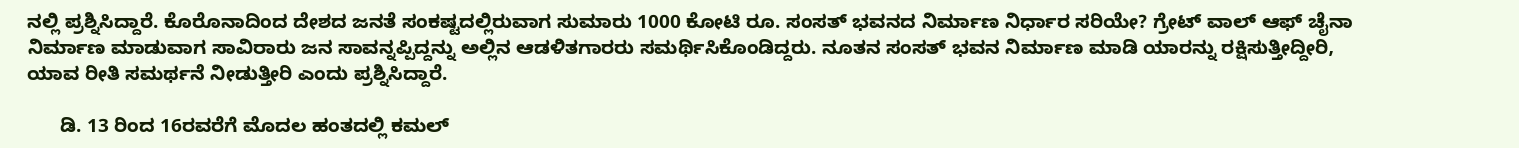ನಲ್ಲಿ ಪ್ರಶ್ನಿಸಿದ್ದಾರೆ. ಕೊರೊನಾದಿಂದ ದೇಶದ ಜನತೆ ಸಂಕಷ್ಟದಲ್ಲಿರುವಾಗ ಸುಮಾರು 1000 ಕೋಟಿ ರೂ. ಸಂಸತ್ ಭವನದ ನಿರ್ಮಾಣ ನಿರ್ಧಾರ ಸರಿಯೇ? ಗ್ರೇಟ್ ವಾಲ್ ಆಫ್ ಚೈನಾ ನಿರ್ಮಾಣ ಮಾಡುವಾಗ ಸಾವಿರಾರು ಜನ ಸಾವನ್ನಪ್ಪಿದ್ದನ್ನು ಅಲ್ಲಿನ ಆಡಳಿತಗಾರರು ಸಮರ್ಥಿಸಿಕೊಂಡಿದ್ದರು. ನೂತನ ಸಂಸತ್ ಭವನ ನಿರ್ಮಾಣ ಮಾಡಿ ಯಾರನ್ನು ರಕ್ಷಿಸುತ್ತೀದ್ದೀರಿ, ಯಾವ ರೀತಿ ಸಮರ್ಥನೆ ನೀಡುತ್ತೀರಿ ಎಂದು ಪ್ರಶ್ನಿಸಿದ್ದಾರೆ.

      ಡಿ. 13 ರಿಂದ 16ರವರೆಗೆ ಮೊದಲ ಹಂತದಲ್ಲಿ ಕಮಲ್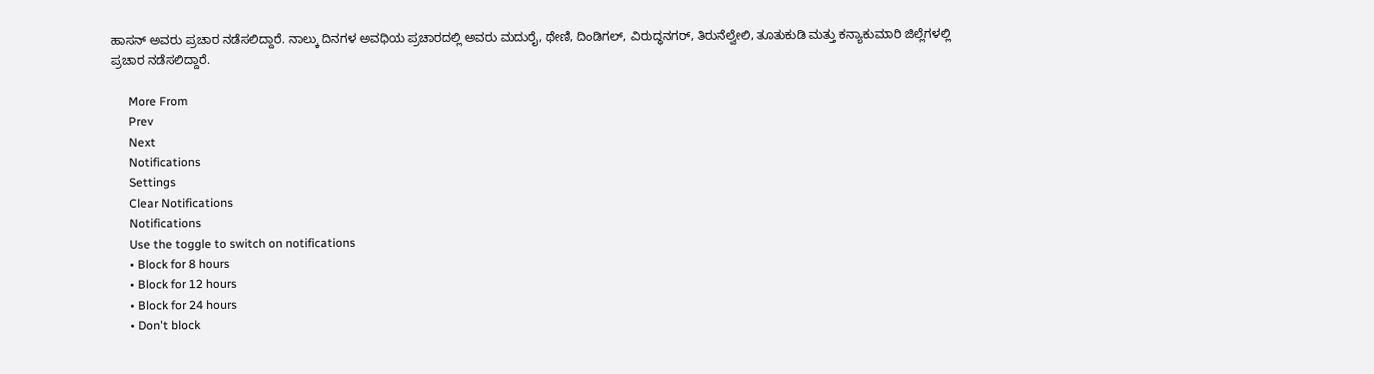ಹಾಸನ್ ಅವರು ಪ್ರಚಾರ ನಡೆಸಲಿದ್ದಾರೆ. ನಾಲ್ಕು ದಿನಗಳ ಅವಧಿಯ ಪ್ರಚಾರದಲ್ಲಿ ಅವರು ಮದುರೈ, ಥೇಣಿ, ದಿಂಡಿಗಲ್, ವಿರುದ್ಧನಗರ್, ತಿರುನೆಲ್ವೇಲಿ, ತೂತುಕುಡಿ ಮತ್ತು ಕನ್ಯಾಕುಮಾರಿ ಜಿಲ್ಲೆಗಳಲ್ಲಿ ಪ್ರಚಾರ ನಡೆಸಲಿದ್ದಾರೆ.

      More From
      Prev
      Next
      Notifications
      Settings
      Clear Notifications
      Notifications
      Use the toggle to switch on notifications
      • Block for 8 hours
      • Block for 12 hours
      • Block for 24 hours
      • Don't block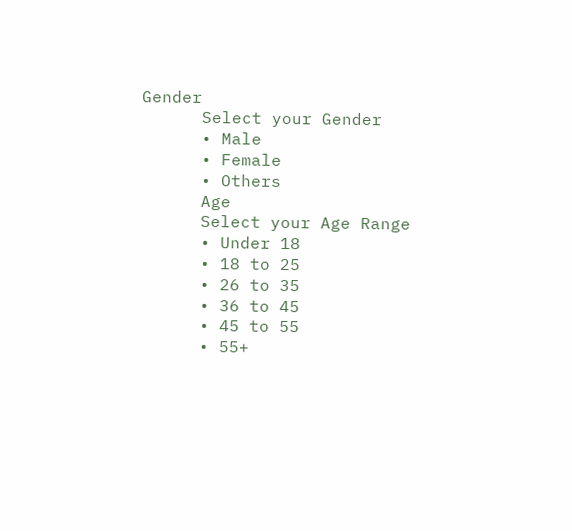Gender
      Select your Gender
      • Male
      • Female
      • Others
      Age
      Select your Age Range
      • Under 18
      • 18 to 25
      • 26 to 35
      • 36 to 45
      • 45 to 55
      • 55+